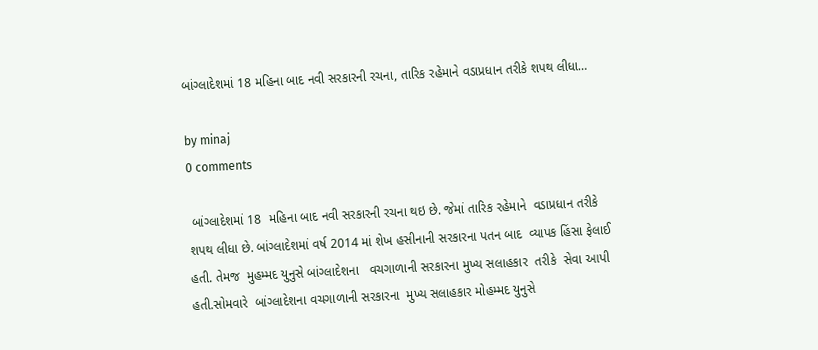બાંગ્લાદેશમાં 18 મહિના બાદ નવી સરકારની રચના, તારિક રહેમાને વડાપ્રધાન તરીકે શપથ લીધા…

by minaj
0 comments

 બાંગ્લાદેશમાં 18  મહિના બાદ નવી સરકારની રચના થઇ છે. જેમાં તારિક રહેમાને  વડાપ્રધાન તરીકે શપથ લીધા છે. બાંગ્લાદેશમાં વર્ષ 2014 માં શેખ હસીનાની સરકારના પતન બાદ  વ્યાપક હિંસા ફેલાઈ હતી. તેમજ  મુહમ્મદ યુનુસે બાંગ્લાદેશના   વચગાળાની સરકારના મુખ્ય સલાહકાર  તરીકે  સેવા આપી હતી.સોમવારે  બાંગ્લાદેશના વચગાળાની સરકારના  મુખ્ય સલાહકાર મોહમ્મદ યુનુસે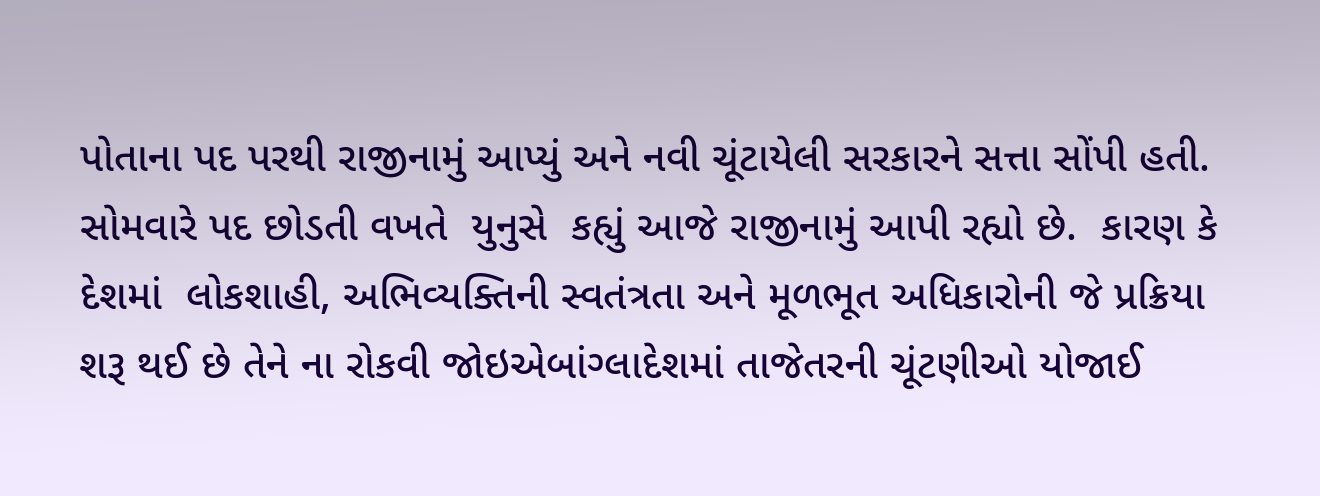પોતાના પદ પરથી રાજીનામું આપ્યું અને નવી ચૂંટાયેલી સરકારને સત્તા સોંપી હતી. સોમવારે પદ છોડતી વખતે  યુનુસે  કહ્યું આજે રાજીનામું આપી રહ્યો છે.  કારણ કે દેશમાં  લોકશાહી, અભિવ્યક્તિની સ્વતંત્રતા અને મૂળભૂત અધિકારોની જે પ્રક્રિયા શરૂ થઈ છે તેને ના રોકવી જોઇએબાંગ્લાદેશમાં તાજેતરની ચૂંટણીઓ યોજાઈ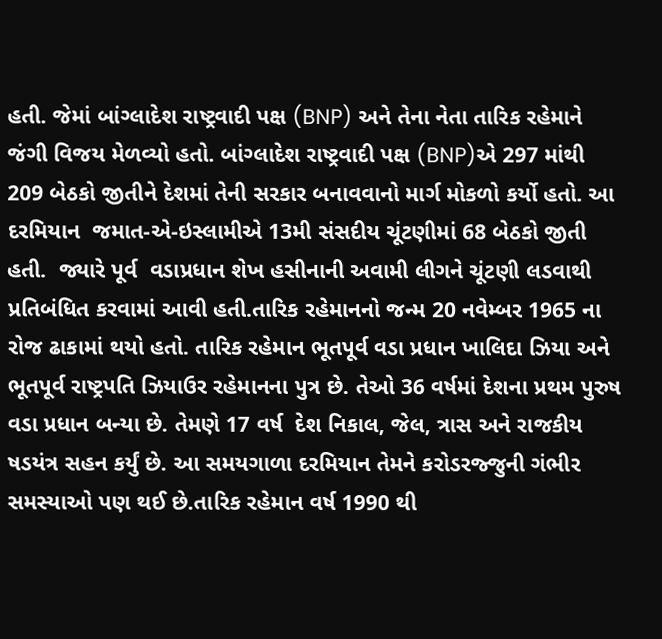હતી. જેમાં બાંગ્લાદેશ રાષ્ટ્રવાદી પક્ષ (BNP) અને તેના નેતા તારિક રહેમાને જંગી વિજય મેળવ્યો હતો. બાંગ્લાદેશ રાષ્ટ્રવાદી પક્ષ (BNP)એ 297 માંથી 209 બેઠકો જીતીને દેશમાં તેની સરકાર બનાવવાનો માર્ગ મોકળો કર્યો હતો. આ દરમિયાન  જમાત-એ-ઇસ્લામીએ 13મી સંસદીય ચૂંટણીમાં 68 બેઠકો જીતી હતી.  જ્યારે પૂર્વ  વડાપ્રધાન શેખ હસીનાની અવામી લીગને ચૂંટણી લડવાથી પ્રતિબંધિત કરવામાં આવી હતી.તારિક રહેમાનનો જન્મ 20 નવેમ્બર 1965 ના રોજ ઢાકામાં થયો હતો. તારિક રહેમાન ભૂતપૂર્વ વડા પ્રધાન ખાલિદા ઝિયા અને ભૂતપૂર્વ રાષ્ટ્રપતિ ઝિયાઉર રહેમાનના પુત્ર છે. તેઓ 36 વર્ષમાં દેશના પ્રથમ પુરુષ વડા પ્રધાન બન્યા છે. તેમણે 17 વર્ષ  દેશ નિકાલ, જેલ, ત્રાસ અને રાજકીય ષડયંત્ર સહન કર્યું છે. આ સમયગાળા દરમિયાન તેમને કરોડરજ્જુની ગંભીર સમસ્યાઓ પણ થઈ છે.તારિક રહેમાન વર્ષ 1990 થી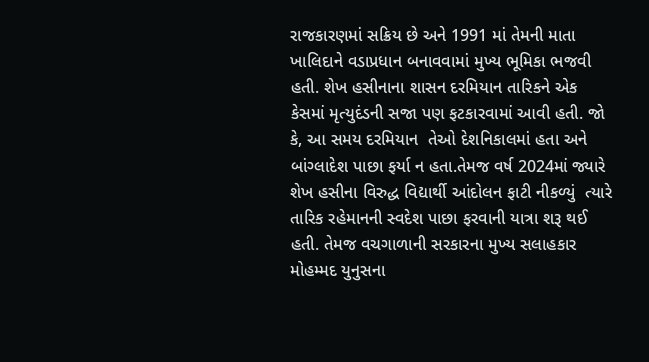રાજકારણમાં સક્રિય છે અને 1991 માં તેમની માતા ખાલિદાને વડાપ્રધાન બનાવવામાં મુખ્ય ભૂમિકા ભજવી હતી. શેખ હસીનાના શાસન દરમિયાન તારિકને એક કેસમાં મૃત્યુદંડની સજા પણ ફટકારવામાં આવી હતી. જો કે, આ સમય દરમિયાન  તેઓ દેશનિકાલમાં હતા અને બાંગ્લાદેશ પાછા ફર્યા ન હતા.તેમજ વર્ષ 2024માં જ્યારે શેખ હસીના વિરુદ્ધ વિદ્યાર્થી આંદોલન ફાટી નીકળ્યું  ત્યારે તારિક રહેમાનની સ્વદેશ પાછા ફરવાની યાત્રા શરૂ થઈ હતી. તેમજ વચગાળાની સરકારના મુખ્ય સલાહકાર  મોહમ્મદ યુનુસના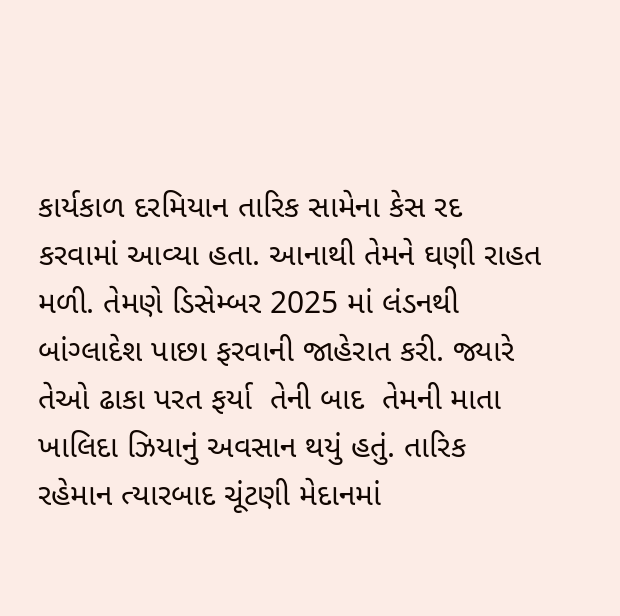કાર્યકાળ દરમિયાન તારિક સામેના કેસ રદ કરવામાં આવ્યા હતા. આનાથી તેમને ઘણી રાહત મળી. તેમણે ડિસેમ્બર 2025 માં લંડનથી બાંગ્લાદેશ પાછા ફરવાની જાહેરાત કરી. જ્યારે તેઓ ઢાકા પરત ફર્યા  તેની બાદ  તેમની માતા ખાલિદા ઝિયાનું અવસાન થયું હતું. તારિક રહેમાન ત્યારબાદ ચૂંટણી મેદાનમાં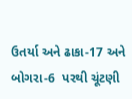ઉતર્યા અને ઢાકા-17 અને બોગરા-6  પરથી ચૂંટણી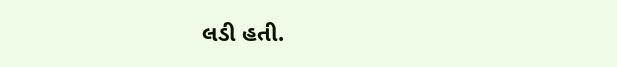લડી હતી.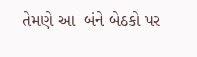તેમણે આ  બંને બેઠકો પર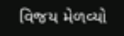વિજય મેળવ્યો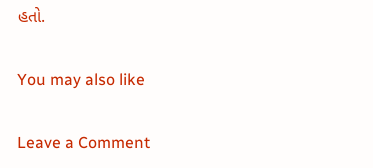હતો.

You may also like

Leave a Comment